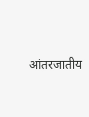आंतरजातीय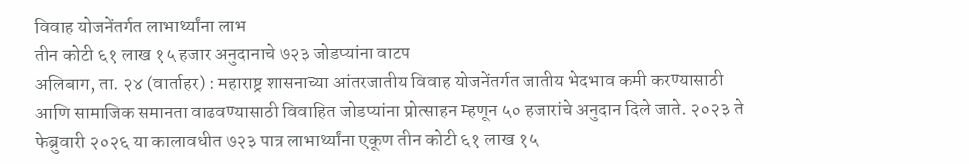विवाह योजनेंतर्गत लाभार्थ्यांना लाभ
तीन कोटी ६१ लाख १५ हजार अनुदानाचे ७२३ जोडप्यांना वाटप
अलिबाग, ता. २४ (वार्ताहर) : महाराष्ट्र शासनाच्या आंतरजातीय विवाह योजनेंतर्गत जातीय भेदभाव कमी करण्यासाठी आणि सामाजिक समानता वाढवण्यासाठी विवाहित जोडप्यांना प्रोत्साहन म्हणून ५० हजारांचे अनुदान दिले जाते. २०२३ ते फेब्रुवारी २०२६ या कालावधीत ७२३ पात्र लाभार्थ्यांना एकूण तीन कोटी ६१ लाख १५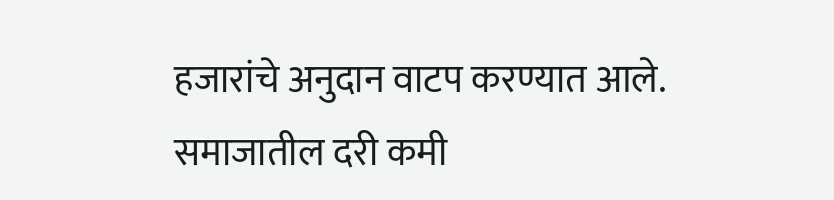हजारांचे अनुदान वाटप करण्यात आले.
समाजातील दरी कमी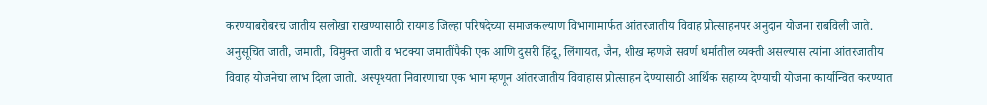करण्याबरोबरच जातीय सलोखा राखण्यासाठी रायगड जिल्हा परिषदेच्या समाजकल्याण विभागामार्फत आंतरजातीय विवाह प्रोत्साहनपर अनुदान योजना राबविली जाते. अनुसूचित जाती, जमाती, विमुक्त जाती व भटक्या जमातींपैकी एक आणि दुसरी हिंदू, लिंगायत, जैन, शीख म्हणजे सवर्ण धर्मातील व्यक्ती असल्यास त्यांना आंतरजातीय विवाह योजनेचा लाभ दिला जातो. अस्पृश्यता निवारणाचा एक भाग म्हणून आंतरजातीय विवाहास प्रोत्साहन देण्यासाठी आर्थिक सहाय्य देण्याची योजना कार्यान्वित करण्यात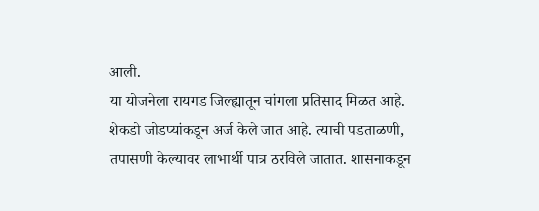आली.
या योजनेला रायगड जिल्ह्यातून चांगला प्रतिसाद मिळत आहे. शेकडो जोडप्यांकडून अर्ज केले जात आहे. त्याची पडताळणी, तपासणी केल्यावर लाभार्थी पात्र ठरविले जातात. शासनाकडून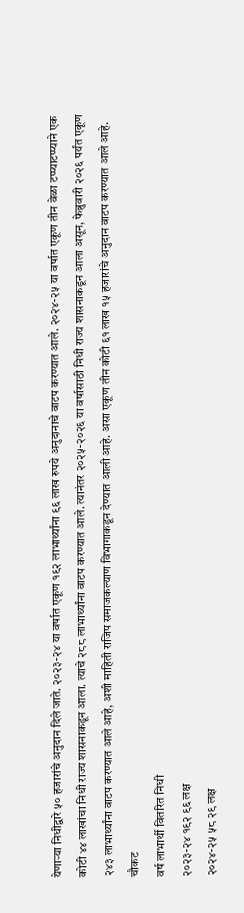येणाऱ्या निधीद्वारे ५० हजारांचे अनुदान दिले जाते. २०२३-२४ या वर्षात एकूण १९२ लाभार्थ्यांना ९६ लाख रुपये अनुदानाचे वाटप करण्यात आले. २०२४-२५ या वर्षात एकूण तीन वेळा टप्प्याटप्प्याने एक कोटी ४४ लाखांचा निधी राज्य शासनाकडून आला. त्याचे २८८ लाभार्थ्यांना वाटप करण्यात आले. त्यानंतर २०२५-२०२६ या वर्षासाठी निधी राज्य शासनाकडून आला असून, फेब्रुवारी २०२६ पर्यंत एकूण २४३ लाभार्थ्यांना वाटप करण्यात आले आहे, अशी माहिती राजिप समाजकल्याण विभागाकडून देण्यात आली आहे. असा एकूण तीन कोटी ६१ लाख १५ हजारांचे अनुदान वाटप करण्यात आले आहे.
चौकट
वर्ष लाभार्थी वितरित निधी
२०२३-२४ १९२ ९६ लक्ष
२०२४-२५ ५८ २९ लक्ष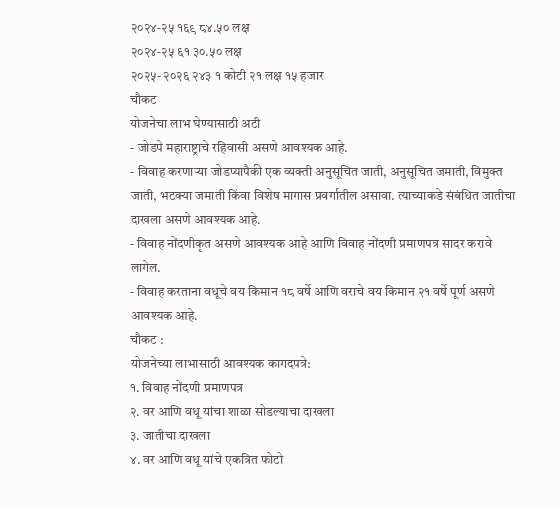२०२४-२५ १६९ ८४.५० लक्ष
२०२४-२५ ६१ ३०.५० लक्ष
२०२५- २०२६ २४३ १ कोटी २१ लक्ष १५ हजार
चौकट
योजनेचा लाभ घेण्यासाठी अटी
- जोडपे महाराष्ट्राचे रहिवासी असणे आवश्यक आहे.
- विवाह करणाऱ्या जोडप्यापैकी एक व्यक्ती अनुसूचित जाती, अनुसूचित जमाती, विमुक्त जाती, भटक्या जमाती किंवा विशेष मागास प्रवर्गातील असावा. त्याच्याकडे संबंधित जातीचा दाखला असणे आवश्यक आहे.
- विवाह नोंदणीकृत असणे आवश्यक आहे आणि विवाह नोंदणी प्रमाणपत्र सादर करावे लागेल.
- विवाह करताना वधूचे वय किमान १८ वर्षे आणि वराचे वय किमान २१ वर्षे पूर्ण असणे आवश्यक आहे.
चौकट :
योजनेच्या लाभासाठी आवश्यक कागदपत्रे:
१. विवाह नोंदणी प्रमाणपत्र
२. वर आणि वधू यांचा शाळा सोडल्याचा दाखला
३. जातीचा दाखला
४. वर आणि वधू यांचे एकत्रित फोटो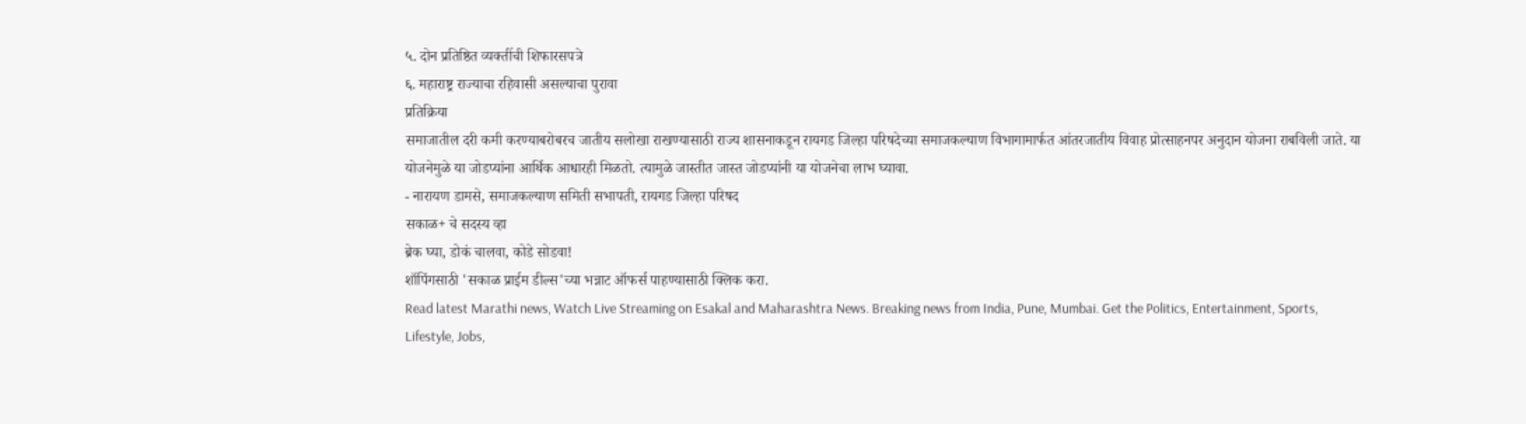५. दोन प्रतिष्ठित व्यक्तींची शिफारसपत्रे
६. महाराष्ट्र राज्याचा रहिवासी असल्याचा पुरावा
प्रतिक्रिया
समाजातील दरी कमी करण्याबरोबरच जातीय सलोखा राखण्यासाठी राज्य शासनाकडून रायगड जिल्हा परिषदेच्या समाजकल्याण विभागामार्फत आंतरजातीय विवाह प्रोत्साहनपर अनुदान योजना राबविली जाते. या योजनेमुळे या जोडप्यांना आर्थिक आधारही मिळतो. त्यामुळे जास्तीत जास्त जोडप्यांनी या योजनेचा लाभ घ्यावा.
- नारायण डामसे, समाजकल्याण समिती सभापती, रायगड जिल्हा परिषद
सकाळ+ चे सदस्य व्हा
ब्रेक घ्या, डोकं चालवा, कोडे सोडवा!
शॉपिंगसाठी 'सकाळ प्राईम डील्स'च्या भन्नाट ऑफर्स पाहण्यासाठी क्लिक करा.
Read latest Marathi news, Watch Live Streaming on Esakal and Maharashtra News. Breaking news from India, Pune, Mumbai. Get the Politics, Entertainment, Sports, Lifestyle, Jobs,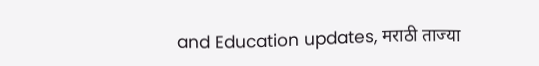and Education updates, मराठी ताज्या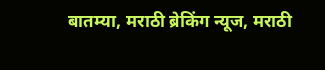बातम्या, मराठी ब्रेकिंग न्यूज, मराठी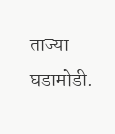ताज्या घडामोडी.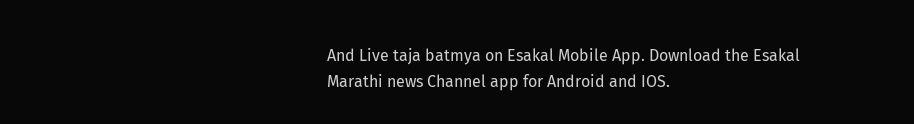And Live taja batmya on Esakal Mobile App. Download the Esakal Marathi news Channel app for Android and IOS.